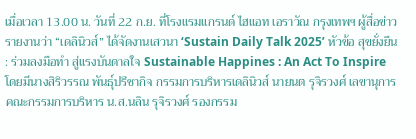เมื่อเวลา 13.00 น. วันที่ 22 ก.ย. ที่โรงแรมแกรนด์ ไฮแอท เอราวัณ กรุงเทพฯ ผู้สื่อข่าวรายงานว่า “เดลินิวส์” ได้จัดงานเสวนา ‘Sustain Daily Talk 2025’ หัวข้อ สุขยั่งยืน : ร่วมลงมือทำ สู่แรงบันดาลใจ Sustainable Happines : An Act To Inspire โดยมีนางสิริวรรณ พันธุ์ปรีชากิจ กรรมการบริหารเดลินิวส์ นายนต รุจิรวงศ์ เลขานุการคณะกรรมการบริหาร น.ส.นลิน รุจิรวงศ์ รองกรรม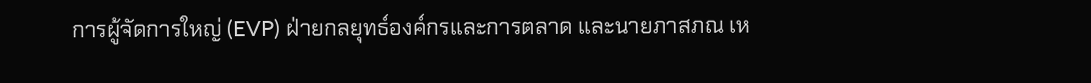การผู้จัดการใหญ่ (EVP) ฝ่ายกลยุทธ์องค์กรและการตลาด และนายภาสภณ เห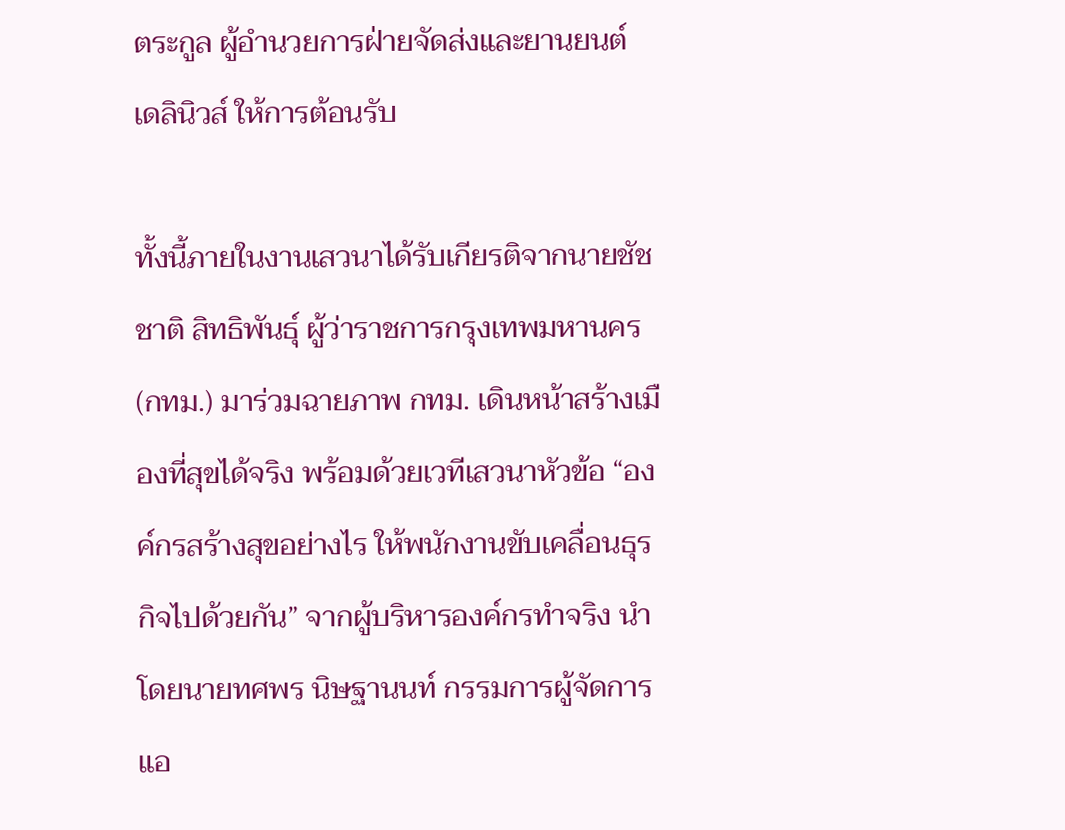ตระกูล ผู้อำนวยการฝ่ายจัดส่งและยานยนต์ เดลินิวส์ ให้การต้อนรับ

ทั้งนี้ภายในงานเสวนาได้รับเกียรติจากนายชัชชาติ สิทธิพันธุ์ ผู้ว่าราชการกรุงเทพมหานคร (กทม.) มาร่วมฉายภาพ กทม. เดินหน้าสร้างเมืองที่สุขได้จริง พร้อมด้วยเวทีเสวนาหัวข้อ “องค์กรสร้างสุขอย่างไร ให้พนักงานขับเคลื่อนธุรกิจไปด้วยกัน” จากผู้บริหารองค์กรทำจริง นำโดยนายทศพร นิษฐานนท์ กรรมการผู้จัดการ แอ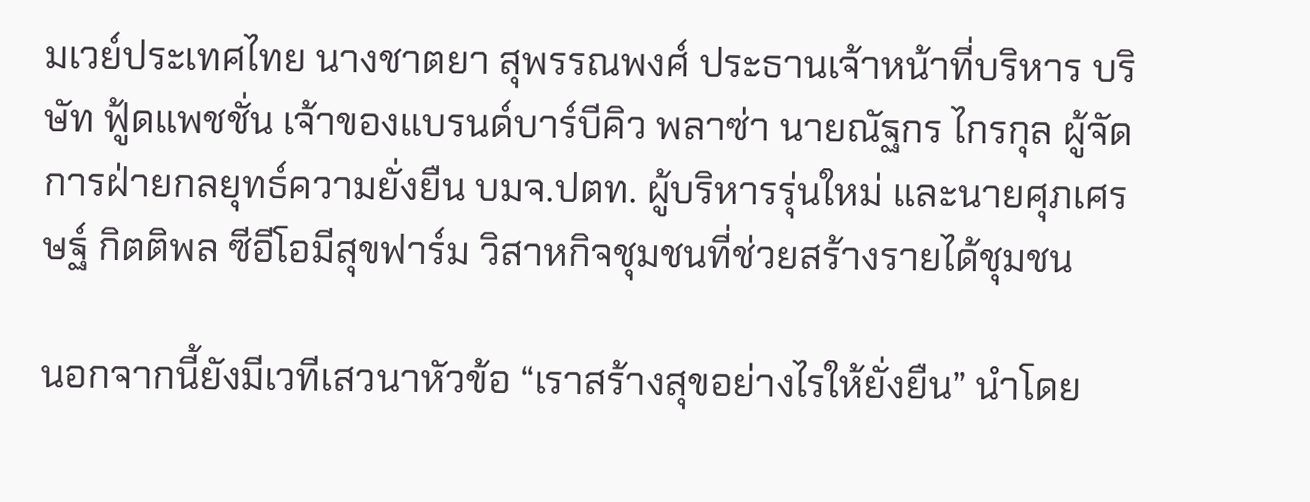มเวย์ประเทศไทย นางชาตยา สุพรรณพงศ์ ประธานเจ้าหน้าที่บริหาร บริษัท ฟู้ดแพชชั่น เจ้าของแบรนด์บาร์บีคิว พลาซ่า นายณัฐกร ไกรกุล ผู้จัดการฝ่ายกลยุทธ์ความยั่งยืน บมจ.ปตท. ผู้บริหารรุ่นใหม่ และนายศุภเศรษฐ์ กิตติพล ซีอีโอมีสุขฟาร์ม วิสาหกิจชุมชนที่ช่วยสร้างรายได้ชุมชน

นอกจากนี้ยังมีเวทีเสวนาหัวข้อ “เราสร้างสุขอย่างไรให้ยั่งยืน” นำโดย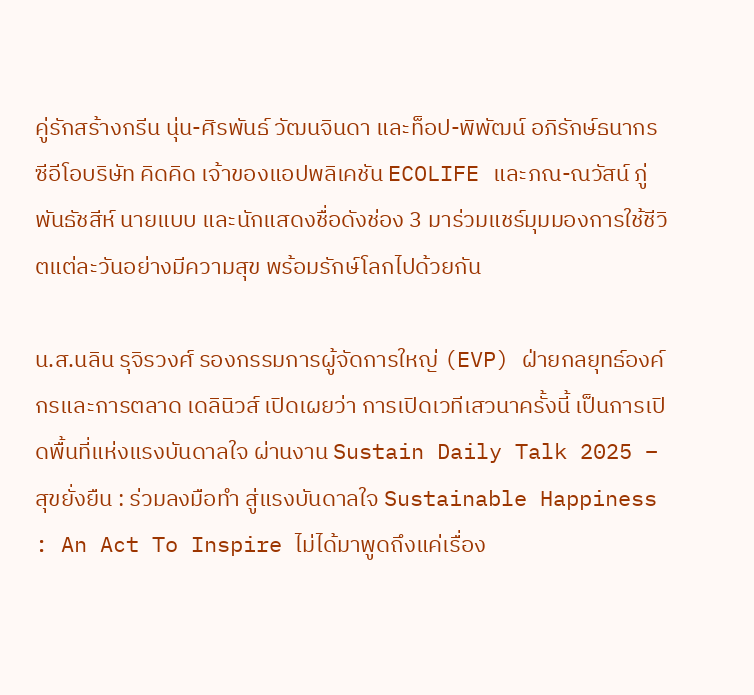คู่รักสร้างกรีน นุ่น-ศิรพันธ์ วัฒนจินดา และท็อป-พิพัฒน์ อภิรักษ์ธนากร ซีอีโอบริษัท คิดคิด เจ้าของแอปพลิเคชัน ECOLIFE และภณ-ณวัสน์ ภู่พันธัชสีห์ นายแบบ และนักแสดงชื่อดังช่อง 3 มาร่วมแชร์มุมมองการใช้ชีวิตแต่ละวันอย่างมีความสุข พร้อมรักษ์โลกไปด้วยกัน

น.ส.นลิน รุจิรวงศ์ รองกรรมการผู้จัดการใหญ่ (EVP) ฝ่ายกลยุทธ์องค์กรและการตลาด เดลินิวส์ เปิดเผยว่า การเปิดเวทีเสวนาครั้งนี้ เป็นการเปิดพื้นที่แห่งแรงบันดาลใจ ผ่านงาน Sustain Daily Talk 2025 – สุขยั่งยืน : ร่วมลงมือทำ สู่แรงบันดาลใจ Sustainable Happiness : An Act To Inspire ไม่ได้มาพูดถึงแค่เรื่อง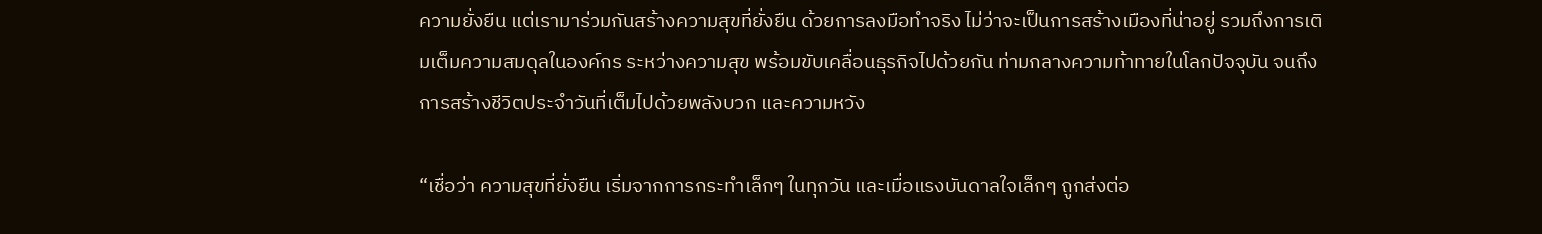ความยั่งยืน แต่เรามาร่วมกันสร้างความสุขที่ยั่งยืน ด้วยการลงมือทำจริง ไม่ว่าจะเป็นการสร้างเมืองที่น่าอยู่ รวมถึงการเติมเต็มความสมดุลในองค์กร ระหว่างความสุข พร้อมขับเคลื่อนธุรกิจไปด้วยกัน ท่ามกลางความท้าทายในโลกปัจจุบัน จนถึงการสร้างชีวิตประจำวันที่เต็มไปด้วยพลังบวก และความหวัง

“เชื่อว่า ความสุขที่ยั่งยืน เริ่มจากการกระทำเล็กๆ ในทุกวัน และเมื่อแรงบันดาลใจเล็กๆ ถูกส่งต่อ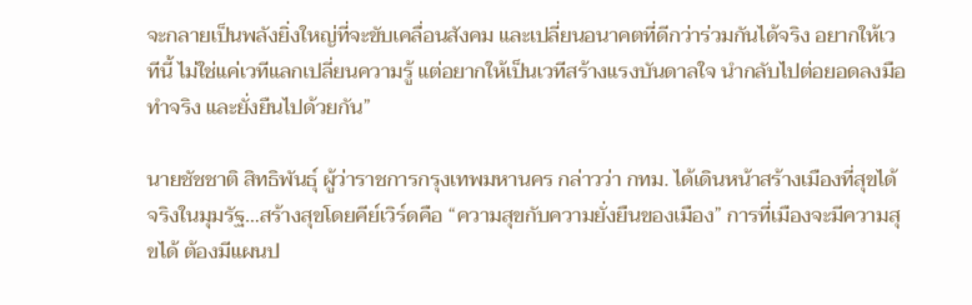จะกลายเป็นพลังยิ่งใหญ่ที่จะขับเคลื่อนสังคม และเปลี่ยนอนาคตที่ดีกว่าร่วมกันได้จริง อยากให้เวทีนี้ ไม่ใช่แค่เวทีแลกเปลี่ยนความรู้ แต่อยากให้เป็นเวทีสร้างแรงบันดาลใจ นำกลับไปต่อยอดลงมือทำจริง และยั่งยืนไปด้วยกัน”

นายชัชชาติ สิทธิพันธ์ุ ผู้ว่าราชการกรุงเทพมหานคร กล่าวว่า กทม. ได้เดินหน้าสร้างเมืองที่สุขได้จริงในมุมรัฐ…สร้างสุขโดยคีย์เวิร์ดคือ “ความสุขกับความยั่งยืนของเมือง” การที่เมืองจะมีความสุขได้ ต้องมีแผนป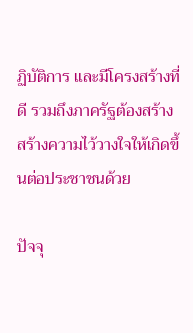ฏิบัติการ และมีโครงสร้างที่ดี รวมถึงภาครัฐต้องสร้าง สร้างความไว้วางใจให้เกิดขึ้นต่อประชาชนด้วย

ปัจจุ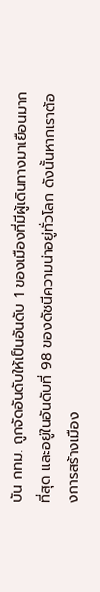บัน กทม. ถูกจัดอันดับให้เป็นอันดับ 1 ของเมืองที่มีผู้เดินทางมาเยือนมากที่สุด และอยู่ในอันดับที่ 98 ของดัชนีความน่าอยู่ทั่วโลก ดังนั้นหากเราต้องการสร้างเมือง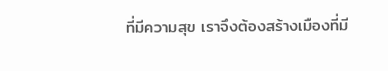ที่มีความสุข เราจึงต้องสร้างเมืองที่มี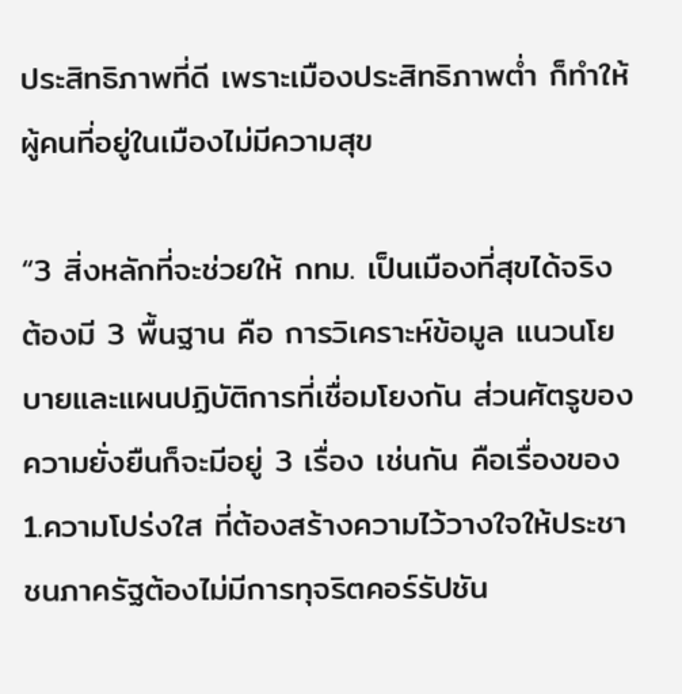ประสิทธิภาพที่ดี เพราะเมืองประสิทธิภาพต่ำ ก็ทำให้ผู้คนที่อยู่ในเมืองไม่มีความสุข

“3 สิ่งหลักที่จะช่วยให้ กทม. เป็นเมืองที่สุขได้จริง ต้องมี 3 พื้นฐาน คือ การวิเคราะห์ข้อมูล แนวนโยบายและแผนปฏิบัติการที่เชื่อมโยงกัน ส่วนศัตรูของความยั่งยืนก็จะมีอยู่ 3 เรื่อง เช่นกัน คือเรื่องของ 1.ความโปร่งใส ที่ต้องสร้างความไว้วางใจให้ประชาชนภาครัฐต้องไม่มีการทุจริตคอร์รัปชัน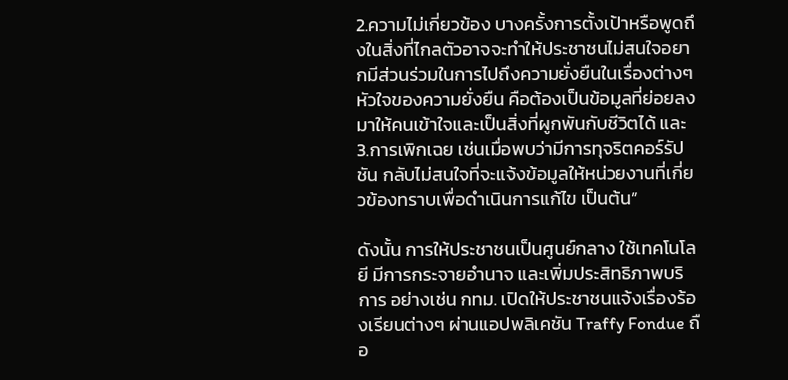2.ความไม่เกี่ยวข้อง บางครั้งการตั้งเป้าหรือพูดถึงในสิ่งที่ไกลตัวอาจจะทำให้ประชาชนไม่สนใจอยากมีส่วนร่วมในการไปถึงความยั่งยืนในเรื่องต่างๆ หัวใจของความยั่งยืน คือต้องเป็นข้อมูลที่ย่อยลงมาให้คนเข้าใจและเป็นสิ่งที่ผูกพันกับชีวิตได้ และ 3.การเพิกเฉย เช่นเมื่อพบว่ามีการทุจริตคอร์รัปชัน กลับไม่สนใจที่จะแจ้งข้อมูลให้หน่วยงานที่เกี่ยวข้องทราบเพื่อดำเนินการแก้ไข เป็นต้น”

ดังนั้น การให้ประชาชนเป็นศูนย์กลาง ใช้เทคโนโลยี มีการกระจายอำนาจ และเพิ่มประสิทธิภาพบริการ อย่างเช่น กทม. เปิดให้ประชาชนแจ้งเรื่องร้องเรียนต่างๆ ผ่านแอปพลิเคชัน Traffy Fondue ถือ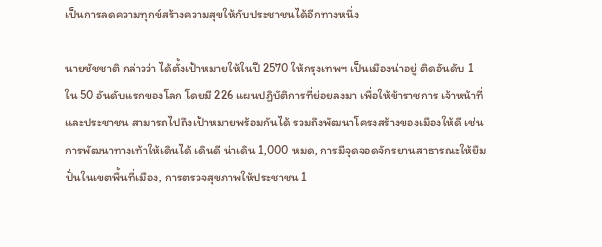เป็นการลดความทุกข์สร้างความสุขให้กับประชาชนได้อีกทางหนึ่ง

นายชัชชาติ กล่าวว่า ได้ตั้งเป้าหมายให้ในปี 2570 ให้กรุงเทพฯ เป็นเมืองน่าอยู่ ติดอันดับ 1 ใน 50 อันดับแรกของโลก โดยมี 226 แผนปฏิบัติการที่ย่อยลงมา เพื่อให้ข้าราชการ เจ้าหน้าที่และประชาชน สามารถไปถึงเป้าหมายพร้อมกันได้ รวมถึงพัฒนาโครงสร้างของเมืองให้ดี เช่น การพัฒนาทางเท้าให้เดินได้ เดินดี น่าเดิน 1,000 หมด, การมีจุดจอดจักรยานสาธารณะให้ยืมปั่นในเขตพื้นที่เมือง, การตรวจสุขภาพให้ประชาชน 1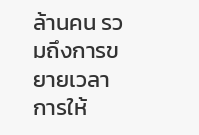ล้านคน รวมถึงการขยายเวลาการให้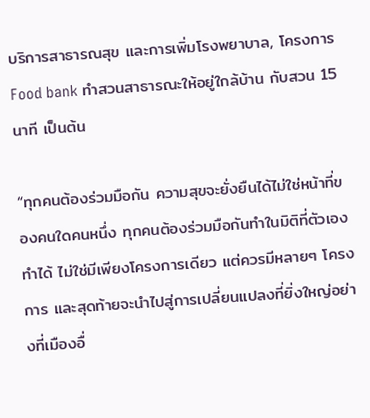บริการสาธารณสุข และการเพิ่มโรงพยาบาล, โครงการ Food bank ทำสวนสาธารณะให้อยู่ใกล้บ้าน กับสวน 15 นาที เป็นต้น

“ทุกคนต้องร่วมมือกัน ความสุขจะยั่งยืนได้ไม่ใช่หน้าที่ของคนใดคนหนึ่ง ทุกคนต้องร่วมมือกันทำในมิติที่ตัวเองทำได้ ไม่ใช่มีเพียงโครงการเดียว แต่ควรมีหลายๆ โครงการ และสุดท้ายจะนำไปสู่การเปลี่ยนแปลงที่ยิ่งใหญ่อย่างที่เมืองอื่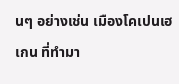นๆ อย่างเช่น เมืองโคเปนเฮเกน ที่ทำมา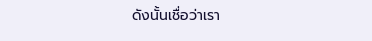ดังนั้นเชื่อว่าเรา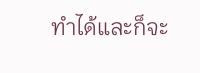ทำได้และก็จะ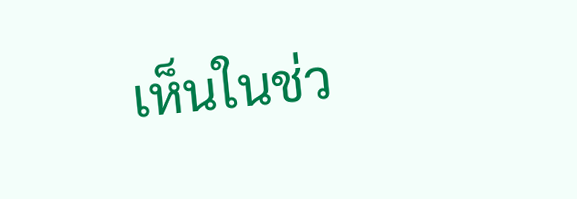เห็นในช่ว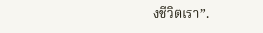งชีวิตเรา”.